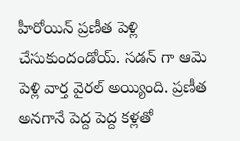హీరోయిన్ ప్రణీత పెళ్లి చేసుకుందండోయ్. సడన్ గా ఆమె పెళ్లి వార్త వైరల్ అయ్యింది. ప్రణీత అనగానే పెద్ద పెద్ద కళ్లతో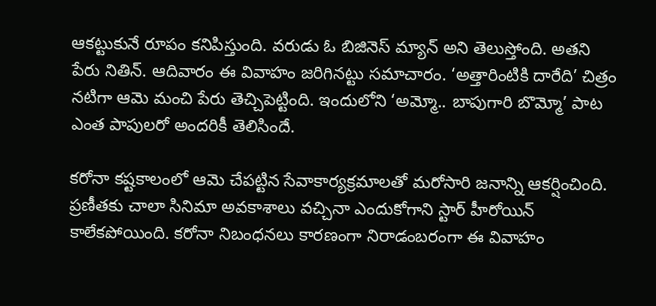ఆకట్టుకునే రూపం కనిపిస్తుంది. వరుడు ఓ బిజినెస్ మ్యాన్ అని తెలుస్తోంది. అతని పేరు నితిన్. ఆదివారం ఈ వివాహం జరిగినట్టు సమాచారం. ‘అత్తారింటికి దారేది’ చిత్రం నటిగా ఆమె మంచి పేరు తెచ్చిపెట్టింది. ఇందులోని ‘అమ్మో.. బాపుగారి బొమ్మో’ పాట ఎంత పాపులరో అందరికీ తెలిసిందే.

కరోనా కష్టకాలంలో ఆమె చేపట్టిన సేవాకార్యక్రమాలతో మరోసారి జనాన్ని ఆకర్షించింది. ప్రణీతకు చాలా సినిమా అవకాశాలు వచ్చినా ఎందుకోగాని స్టార్ హీరోయిన్ కాలేకపోయింది. కరోనా నిబంధనలు కారణంగా నిరాడంబరంగా ఈ వివాహం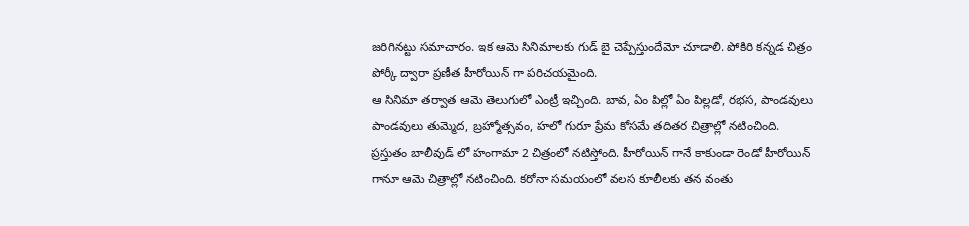జరిగినట్టు సమాచారం. ఇక ఆమె సినిమాలకు గుడ్ బై చెప్పేస్తుందేమో చూడాలి. పోకిరి కన్నడ చిత్రం పోర్కీ ద్వారా ప్రణీత హీరోయిన్ గా పరిచయమైంది.
ఆ సినిమా తర్వాత ఆమె తెలుగులో ఎంట్రీ ఇచ్చింది. బావ, ఏం పిల్లో ఏం పిల్లడో, రభస, పాండవులు పాండవులు తుమ్మెద, బ్రహ్మోత్సవం, హలో గురూ ప్రేమ కోసమే తదితర చిత్రాల్లో నటించింది. ప్రస్తుతం బాలీవుడ్ లో హంగామా 2 చిత్రంలో నటిస్తోంది. హీరోయిన్ గానే కాకుండా రెండో హీరోయిన్ గానూ ఆమె చిత్రాల్లో నటించింది. కరోనా సమయంలో వలస కూలీలకు తన వంతు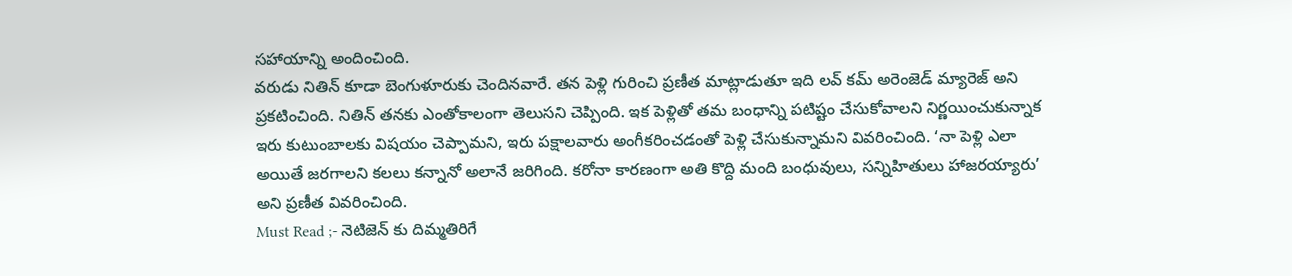సహాయాన్ని అందించింది.
వరుడు నితిన్ కూడా బెంగుళూరుకు చెందినవారే. తన పెళ్లి గురించి ప్రణీత మాట్లాడుతూ ఇది లవ్ కమ్ అరెంజెడ్ మ్యారెజ్ అని ప్రకటించింది. నితిన్ తనకు ఎంతోకాలంగా తెలుసని చెప్పింది. ఇక పెళ్లితో తమ బంధాన్ని పటిష్టం చేసుకోవాలని నిర్ణయించుకున్నాక ఇరు కుటుంబాలకు విషయం చెప్పామని, ఇరు పక్షాలవారు అంగీకరించడంతో పెళ్లి చేసుకున్నామని వివరించింది. ‘నా పెళ్లి ఎలా అయితే జరగాలని కలలు కన్నానో అలానే జరిగింది. కరోనా కారణంగా అతి కొద్ది మంది బంధువులు, సన్నిహితులు హాజరయ్యారు’ అని ప్రణీత వివరించింది.
Must Read ;- నెటిజెన్ కు దిమ్మతిరిగే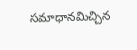సమాధానమిచ్చిన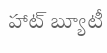హాట్ బ్యూటీ